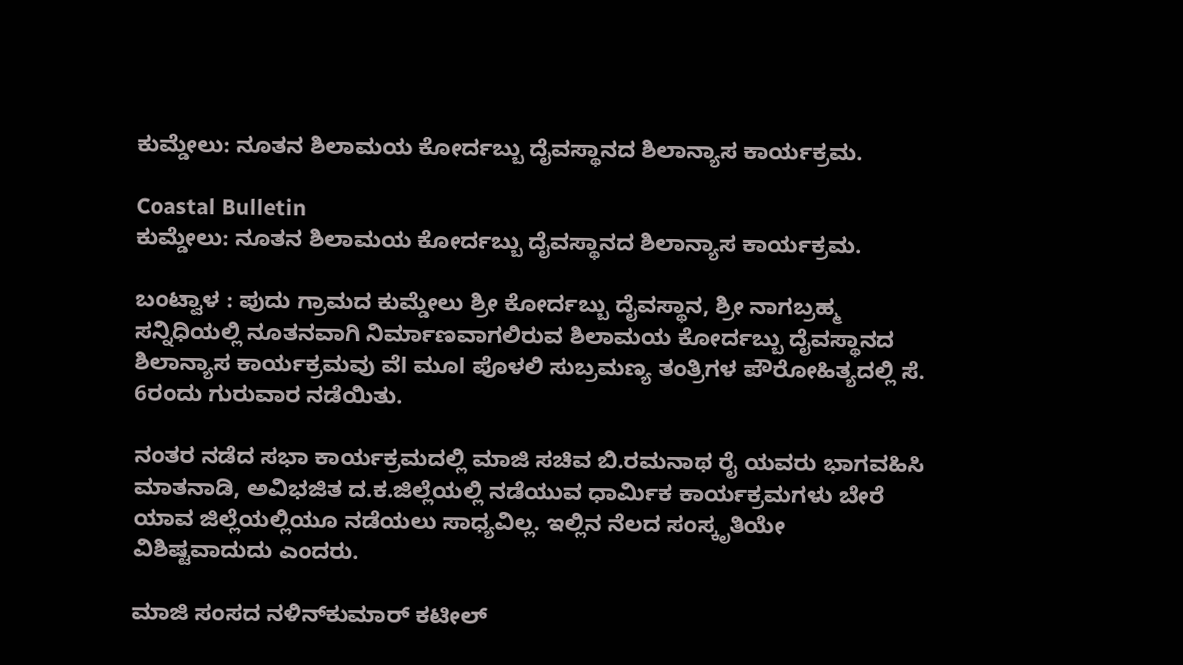ಕುಮ್ಡೇಲು: ನೂತನ ಶಿಲಾಮಯ ಕೋರ್ದಬ್ಬು ದೈವಸ್ಥಾನದ ಶಿಲಾನ್ಯಾಸ ಕಾರ್ಯಕ್ರಮ.

Coastal Bulletin
ಕುಮ್ಡೇಲು: ನೂತನ ಶಿಲಾಮಯ ಕೋರ್ದಬ್ಬು ದೈವಸ್ಥಾನದ ಶಿಲಾನ್ಯಾಸ ಕಾರ್ಯಕ್ರಮ.

ಬಂಟ್ವಾಳ : ಪುದು ಗ್ರಾಮದ ಕುಮ್ಡೇಲು ಶ್ರೀ ಕೋರ್ದಬ್ಬು ದೈವಸ್ಥಾನ, ಶ್ರೀ ನಾಗಬ್ರಹ್ಮ ಸನ್ನಿಧಿಯಲ್ಲಿ ನೂತನವಾಗಿ ನಿರ್ಮಾಣವಾಗಲಿರುವ ಶಿಲಾಮಯ ಕೋರ್ದಬ್ಬು ದೈವಸ್ಥಾನದ ಶಿಲಾನ್ಯಾಸ ಕಾರ್ಯಕ್ರಮವು ವೆl ಮೂl ಪೊಳಲಿ ಸುಬ್ರಮಣ್ಯ ತಂತ್ರಿಗಳ ಪೌರೋಹಿತ್ಯದಲ್ಲಿ ಸೆ. 6ರಂದು ಗುರುವಾರ ನಡೆಯಿತು.

ನಂತರ ನಡೆದ ಸಭಾ ಕಾರ್ಯಕ್ರಮದಲ್ಲಿ ಮಾಜಿ ಸಚಿವ ಬಿ.ರಮನಾಥ ರೈ ಯವರು ಭಾಗವಹಿಸಿ ಮಾತನಾಡಿ, ಅವಿಭಜಿತ ದ.ಕ.ಜಿಲ್ಲೆಯಲ್ಲಿ ನಡೆಯುವ ಧಾರ್ಮಿಕ ಕಾರ್ಯಕ್ರಮಗಳು ಬೇರೆ ಯಾವ ಜಿಲ್ಲೆಯಲ್ಲಿಯೂ ನಡೆಯಲು ಸಾಧ್ಯವಿಲ್ಲ. ಇಲ್ಲಿನ‌ ನೆಲದ‌ ಸಂಸ್ಕೃತಿಯೇ ವಿಶಿಷ್ಟವಾದುದು ಎಂದರು.

ಮಾಜಿ ಸಂಸದ ನಳಿನ್‌ಕುಮಾರ್ ಕಟೀಲ್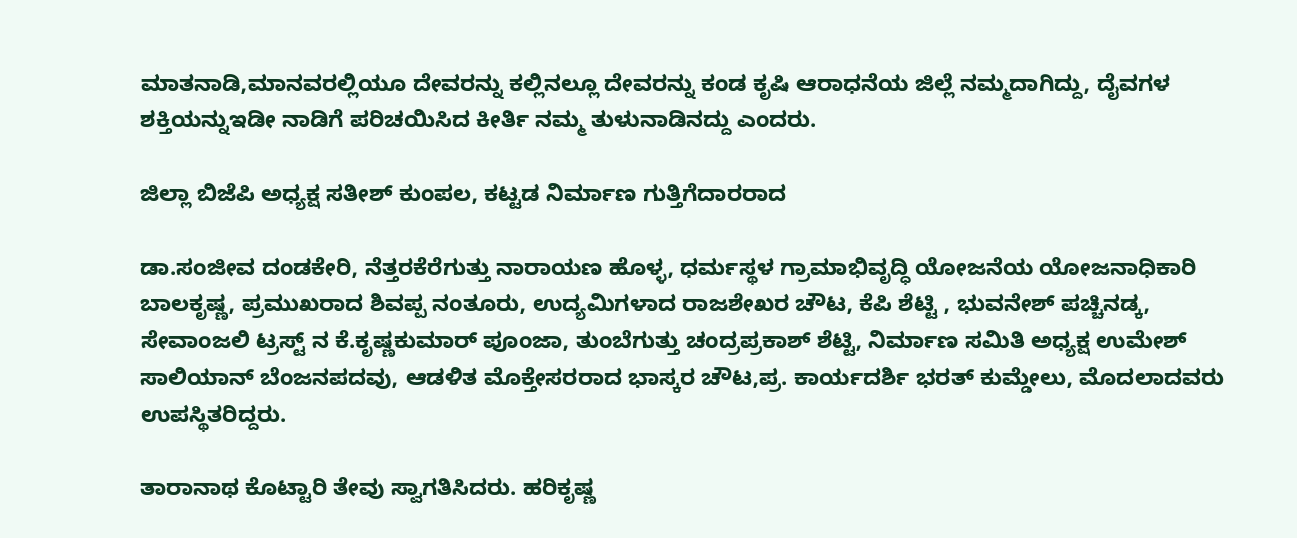ಮಾತನಾಡಿ,ಮಾನವರಲ್ಲಿಯೂ ದೇವರನ್ನು ಕಲ್ಲಿನಲ್ಲೂ ದೇವರನ್ನು ಕಂಡ ಕೃಷಿ ಆರಾಧನೆಯ ಜಿಲ್ಲೆ ನಮ್ಮದಾಗಿದ್ದು, ದೈವಗಳ ಶಕ್ತಿಯನ್ನುಇಡೀ ನಾಡಿಗೆ ಪರಿಚಯಿಸಿದ ಕೀರ್ತಿ ನಮ್ಮ ತುಳುನಾಡಿನದ್ದು ಎಂದರು.

ಜಿಲ್ಲಾ ಬಿಜೆಪಿ ಅಧ್ಯಕ್ಷ ಸತೀಶ್ ಕುಂಪಲ, ಕಟ್ಟಡ ನಿರ್ಮಾಣ ಗುತ್ತಿಗೆದಾರರಾದ

ಡಾ.ಸಂಜೀವ ದಂಡಕೇರಿ, ನೆತ್ತರಕೆರೆಗುತ್ತು ನಾರಾಯಣ ಹೊಳ್ಳ, ಧರ್ಮಸ್ಥಳ ಗ್ರಾಮಾಭಿವೃದ್ಧಿ ಯೋಜನೆಯ ಯೋಜನಾಧಿಕಾರಿ ಬಾಲಕೃಷ್ಣ, ಪ್ರಮುಖರಾದ ಶಿವಪ್ಪ ನಂತೂರು, ಉದ್ಯಮಿಗಳಾದ ರಾಜಶೇಖರ ಚೌಟ, ಕೆಪಿ ಶೆಟ್ಟಿ , ಭುವನೇಶ್ ಪಚ್ಚಿನಡ್ಕ, ಸೇವಾಂಜಲಿ ಟ್ರಸ್ಟ್ ನ ಕೆ.ಕೃಷ್ಣಕುಮಾರ್ ಪೂಂಜಾ, ತುಂಬೆಗುತ್ತು ಚಂದ್ರಪ್ರಕಾಶ್ ಶೆಟ್ಟಿ, ನಿರ್ಮಾಣ ಸಮಿತಿ ಅಧ್ಯಕ್ಷ ಉಮೇಶ್ ಸಾಲಿಯಾನ್ ಬೆಂಜನಪದವು, ಆಡಳಿತ ಮೊಕ್ತೇಸರರಾದ ಭಾಸ್ಕರ ಚೌಟ,ಪ್ರ. ಕಾರ್ಯದರ್ಶಿ ಭರತ್ ಕುಮ್ಡೇಲು, ಮೊದಲಾದವರು ಉಪಸ್ಥಿತರಿದ್ದರು.

ತಾರಾನಾಥ ಕೊಟ್ಟಾರಿ ತೇವು ಸ್ವಾಗತಿಸಿದರು. ಹರಿಕೃಷ್ಣ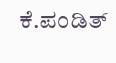ಕೆ.ಪಂಡಿತ್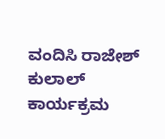ವಂದಿಸಿ ರಾಜೇಶ್ ಕುಲಾಲ್ ಕಾರ್ಯಕ್ರಮ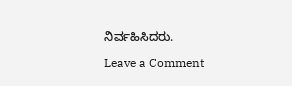ನಿರ್ವಹಿಸಿದರು.

Leave a Comment